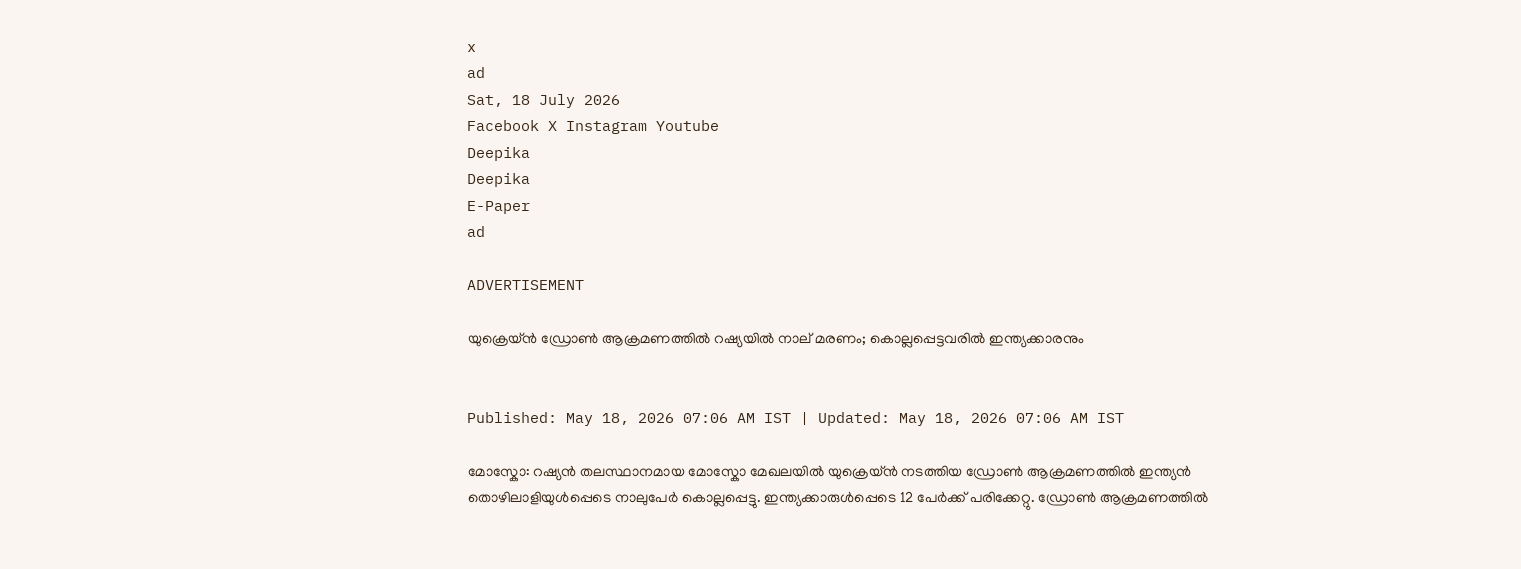x
ad
Sat, 18 July 2026
Facebook X Instagram Youtube
Deepika
Deepika
E-Paper
ad

ADVERTISEMENT

യുക്രെയ്ൻ ഡ്രോൺ ആക്രമണത്തിൽ റഷ്യയിൽ നാല് മരണം; കൊല്ലപ്പെട്ടവരിൽ ഇന്ത്യക്കാരനും


Published: May 18, 2026 07:06 AM IST | Updated: May 18, 2026 07:06 AM IST

മോസ്കോ: റഷ്യൻ തലസ്ഥാനമായ മോസ്കോ മേഖലയിൽ യുക്രെയ്ൻ നടത്തിയ ഡ്രോൺ ആക്രമണത്തിൽ ഇന്ത്യൻ തൊഴിലാളിയുൾപ്പെടെ നാലുപേർ കൊല്ലപ്പെട്ടു. ഇന്ത്യക്കാരുൾപ്പെടെ 12 പേർക്ക് പരിക്കേറ്റു. ഡ്രോൺ ആക്രമണത്തിൽ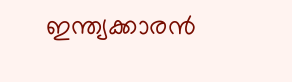ഇന്ത്യക്കാരൻ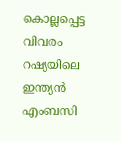കൊല്ലപ്പെട്ട വിവരം റഷ്യയിലെ ഇന്ത്യൻ എംബസി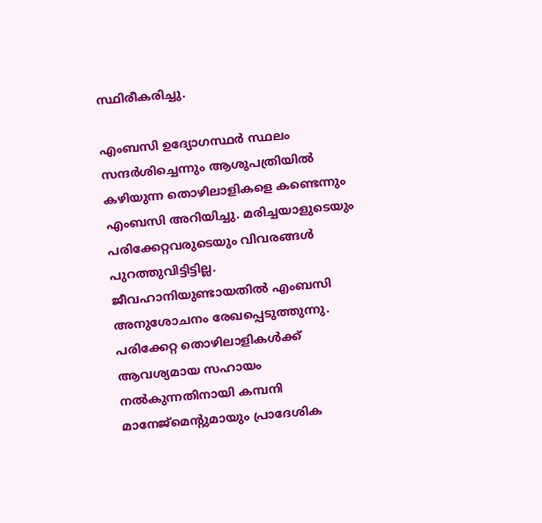സ്ഥിരീകരിച്ചു.

എംബസി ഉദ്യോഗസ്ഥർ സ്ഥലം സന്ദർശിച്ചെന്നും ആശുപത്രിയിൽ കഴിയുന്ന തൊഴിലാളികളെ കണ്ടെന്നും എംബസി അറിയിച്ചു. മരിച്ചയാളുടെയും പരിക്കേറ്റവരുടെയും വിവരങ്ങൾ പുറത്തുവിട്ടിട്ടില്ല. ജീവഹാനിയുണ്ടായതിൽ എംബസി അനുശോചനം രേഖപ്പെടുത്തുന്നു. പരിക്കേറ്റ തൊഴിലാളികൾക്ക് ആവശ്യമായ സഹായം നൽകുന്നതിനായി കമ്പനി മാനേജ്‌മെന്‍റുമായും പ്രാദേശിക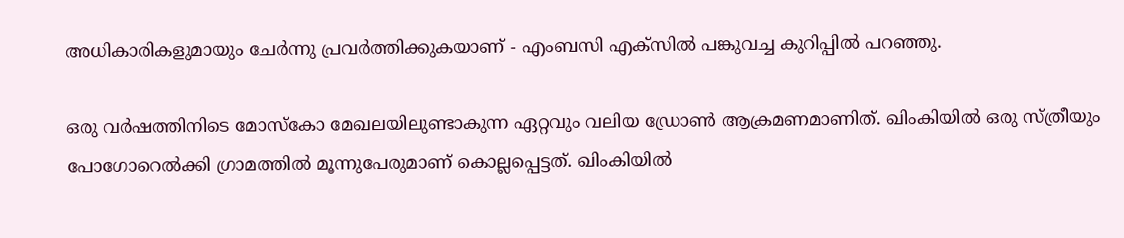അധികാരികളുമായും ചേർന്നു പ്രവർത്തിക്കുകയാണ് - എംബസി എക്സിൽ പങ്കുവച്ച കുറിപ്പിൽ പറഞ്ഞു.

ഒരു വർഷത്തിനിടെ മോസ്‌കോ മേഖലയിലുണ്ടാകുന്ന ഏറ്റവും വലിയ ഡ്രോൺ ആക്രമണമാണിത്. ഖിംകിയിൽ ഒരു സ്ത്രീയും പോഗോറെൽക്കി ഗ്രാമത്തിൽ മൂന്നുപേരുമാണ് കൊല്ലപ്പെട്ടത്. ഖിംകിയിൽ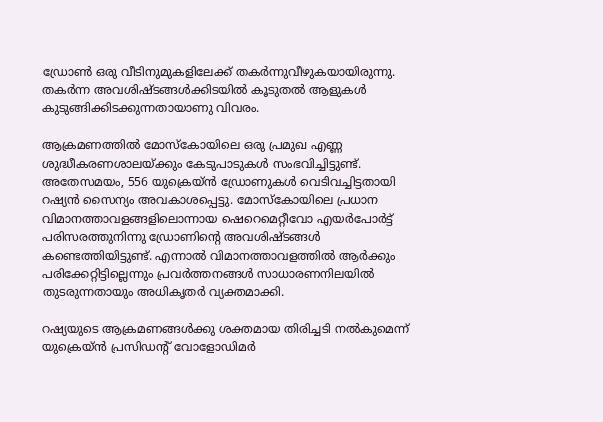ഡ്രോൺ ഒരു വീടിനുമുകളിലേക്ക് തകർന്നുവീഴുകയായിരുന്നു. തകർന്ന അവശിഷ്‌ടങ്ങൾക്കിടയിൽ കൂടുതൽ ആളുകൾ കുടുങ്ങിക്കിടക്കുന്നതായാണു വിവരം.

ആക്രമണത്തിൽ മോസ്‌കോയിലെ ഒരു പ്രമുഖ എണ്ണ ശുദ്ധീകരണശാലയ്ക്കും കേടുപാടുകൾ സംഭവിച്ചിട്ടുണ്ട്. അതേസമയം, 556 യുക്രെയ്‌ൻ ഡ്രോണുകൾ വെടിവച്ചിട്ടതായി റഷ്യൻ സൈന്യം അവകാശപ്പെട്ടു. മോസ്‌കോയിലെ പ്രധാന വിമാനത്താവളങ്ങളിലൊന്നായ ഷെറെമെറ്റീവോ എയർപോർട്ട് പരിസരത്തുനിന്നു ഡ്രോണിന്‍റെ അവശിഷ്‌ടങ്ങൾ കണ്ടെത്തിയിട്ടുണ്ട്. എന്നാൽ വിമാനത്താവളത്തിൽ ആർക്കും പരിക്കേറ്റിട്ടില്ലെന്നും പ്രവർത്തനങ്ങൾ സാധാരണനിലയിൽ തുടരുന്നതായും അധികൃതർ വ്യക്തമാക്കി.

റഷ്യയുടെ ആക്രമണങ്ങൾക്കു ശക്തമായ തിരിച്ചടി നൽകുമെന്ന് യുക്രെയ്ൻ പ്രസിഡന്‍റ് വോളോഡിമർ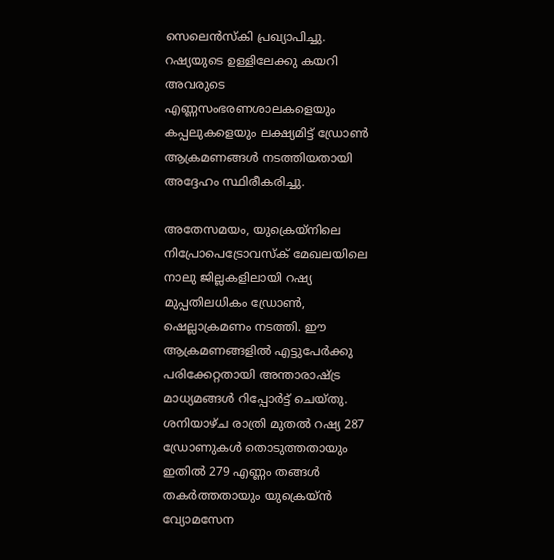സെലെൻസ്‌കി പ്രഖ്യാപിച്ചു. റഷ്യയുടെ ഉള്ളിലേക്കു കയറി അവരുടെ എണ്ണസംഭരണശാലകളെയും കപ്പലുകളെയും ലക്ഷ്യമിട്ട് ഡ്രോൺ ആക്രമണങ്ങൾ നടത്തിയതായി അദ്ദേഹം സ്ഥിരീകരിച്ചു.

അതേസമയം, യുക്രെയ്‌നിലെ നിപ്രോപെട്രോവസ്‌ക് മേഖലയിലെ നാലു ജില്ലകളിലായി റഷ്യ മുപ്പതിലധികം ഡ്രോൺ, ഷെല്ലാക്രമണം നടത്തി. ഈ ആക്രമണങ്ങളിൽ എട്ടുപേർക്കു പരിക്കേറ്റതായി അന്താരാഷ്‌ട്ര മാധ്യമങ്ങൾ റിപ്പോർട്ട് ചെയ്തു. ശനിയാഴ്ച രാത്രി മുതൽ റഷ്യ 287 ഡ്രോണുകൾ തൊടുത്തതായും ഇതിൽ 279 എണ്ണം തങ്ങൾ തകർത്തതായും യുക്രെയ്ൻ വ്യോമസേന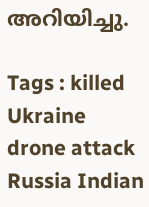അറിയിച്ചു.

Tags : killed Ukraine drone attack Russia Indian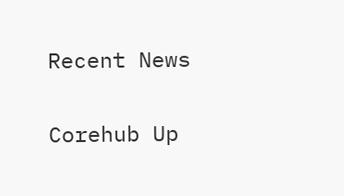Recent News

Corehub Up